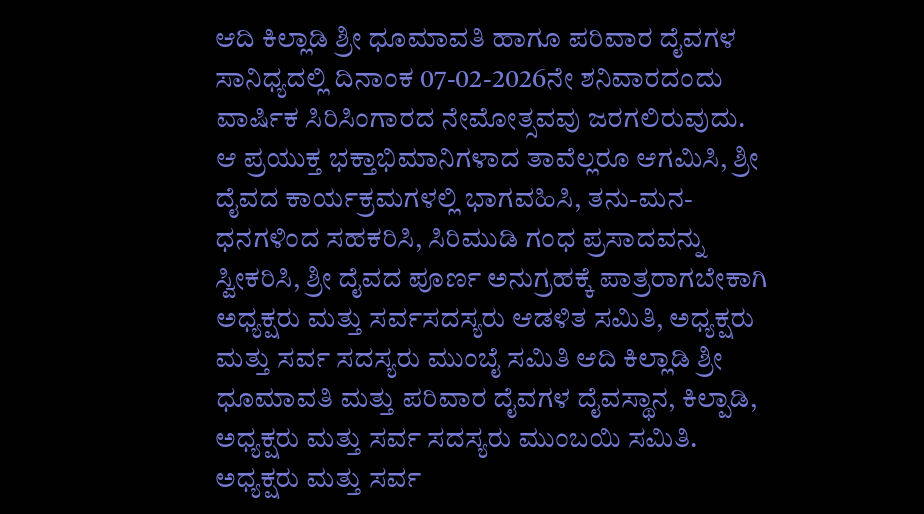ಆದಿ ಕಿಲ್ಲಾಡಿ ಶ್ರೀ ಧೂಮಾವತಿ ಹಾಗೂ ಪರಿವಾರ ದೈವಗಳ ಸಾನಿಧ್ಯದಲ್ಲಿ ದಿನಾಂಕ 07-02-2026ನೇ ಶನಿವಾರದಂದು ವಾರ್ಷಿಕ ಸಿರಿಸಿಂಗಾರದ ನೇಮೋತ್ಸವವು ಜರಗಲಿರುವುದು.
ಆ ಪ್ರಯುಕ್ತ ಭಕ್ತಾಭಿಮಾನಿಗಳಾದ ತಾವೆಲ್ಲರೂ ಆಗಮಿಸಿ, ಶ್ರೀ ದೈವದ ಕಾರ್ಯಕ್ರಮಗಳಲ್ಲಿ ಭಾಗವಹಿಸಿ, ತನು-ಮನ-ಧನಗಳಿಂದ ಸಹಕರಿಸಿ, ಸಿರಿಮುಡಿ ಗಂಧ ಪ್ರಸಾದವನ್ನು ಸ್ವೀಕರಿಸಿ, ಶ್ರೀ ದೈವದ ಪೂರ್ಣ ಅನುಗ್ರಹಕ್ಕೆ ಪಾತ್ರರಾಗಬೇಕಾಗಿ ಅಧ್ಯಕ್ಷರು ಮತ್ತು ಸರ್ವಸದಸ್ಯರು ಆಡಳಿತ ಸಮಿತಿ, ಅಧ್ಯಕ್ಷರು ಮತ್ತು ಸರ್ವ ಸದಸ್ಯರು ಮುಂಬೈ ಸಮಿತಿ ಆದಿ ಕಿಲ್ಲಾಡಿ ಶ್ರೀ ಧೂಮಾವತಿ ಮತ್ತು ಪರಿವಾರ ದೈವಗಳ ದೈವಸ್ಥಾನ, ಕಿಲ್ಪಾಡಿ,
ಅಧ್ಯಕ್ಷರು ಮತ್ತು ಸರ್ವ ಸದಸ್ಯರು ಮುಂಬಯಿ ಸಮಿತಿ.
ಅಧ್ಯಕ್ಷರು ಮತ್ತು ಸರ್ವ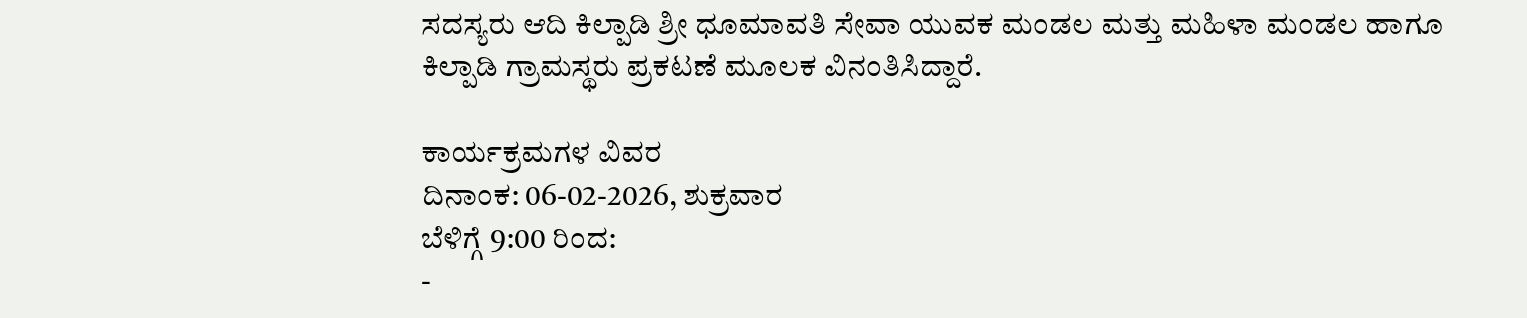ಸದಸ್ಯರು ಆದಿ ಕಿಲ್ಪಾಡಿ ಶ್ರೀ ಧೂಮಾವತಿ ಸೇವಾ ಯುವಕ ಮಂಡಲ ಮತ್ತು ಮಹಿಳಾ ಮಂಡಲ ಹಾಗೂ ಕಿಲ್ಪಾಡಿ ಗ್ರಾಮಸ್ಥರು ಪ್ರಕಟಣೆ ಮೂಲಕ ವಿನಂತಿಸಿದ್ದಾರೆ.

ಕಾರ್ಯಕ್ರಮಗಳ ವಿವರ
ದಿನಾಂಕ: 06-02-2026, ಶುಕ್ರವಾರ
ಬೆಳಿಗ್ಗೆ 9:00 ರಿಂದ:
-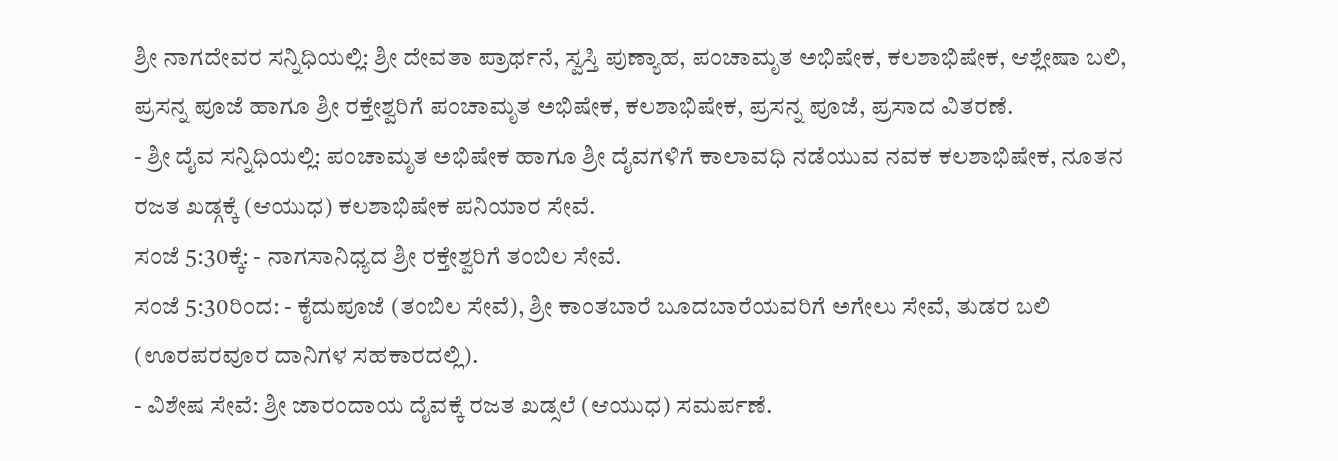ಶ್ರೀ ನಾಗದೇವರ ಸನ್ನಿಧಿಯಲ್ಲಿ: ಶ್ರೀ ದೇವತಾ ಪ್ರಾರ್ಥನೆ, ಸ್ವಸ್ತಿ ಪುಣ್ಯಾಹ, ಪಂಚಾಮೃತ ಅಭಿಷೇಕ, ಕಲಶಾಭಿಷೇಕ, ಆಶ್ಲೇಷಾ ಬಲಿ, ಪ್ರಸನ್ನ ಪೂಜೆ ಹಾಗೂ ಶ್ರೀ ರಕ್ತೇಶ್ವರಿಗೆ ಪಂಚಾಮೃತ ಅಭಿಷೇಕ, ಕಲಶಾಭಿಷೇಕ, ಪ್ರಸನ್ನ ಪೂಜೆ, ಪ್ರಸಾದ ವಿತರಣೆ.
- ಶ್ರೀ ದೈವ ಸನ್ನಿಧಿಯಲ್ಲಿ: ಪಂಚಾಮೃತ ಅಭಿಷೇಕ ಹಾಗೂ ಶ್ರೀ ದೈವಗಳಿಗೆ ಕಾಲಾವಧಿ ನಡೆಯುವ ನವಕ ಕಲಶಾಭಿಷೇಕ, ನೂತನ ರಜತ ಖಡ್ಗಕ್ಕೆ (ಆಯುಧ) ಕಲಶಾಭಿಷೇಕ ಪನಿಯಾರ ಸೇವೆ.
ಸಂಜೆ 5:30ಕ್ಕೆ: - ನಾಗಸಾನಿಧ್ಯದ ಶ್ರೀ ರಕ್ತೇಶ್ವರಿಗೆ ತಂಬಿಲ ಸೇವೆ.
ಸಂಜೆ 5:30ರಿಂದ: - ಕೈದುಪೂಜೆ (ತಂಬಿಲ ಸೇವೆ), ಶ್ರೀ ಕಾಂತಬಾರೆ ಬೂದಬಾರೆಯವರಿಗೆ ಅಗೇಲು ಸೇವೆ, ತುಡರ ಬಲಿ (ಊರಪರವೂರ ದಾನಿಗಳ ಸಹಕಾರದಲ್ಲಿ).
- ವಿಶೇಷ ಸೇವೆ: ಶ್ರೀ ಜಾರಂದಾಯ ದೈವಕ್ಕೆ ರಜತ ಖಡ್ಸಲೆ (ಆಯುಧ) ಸಮರ್ಪಣೆ.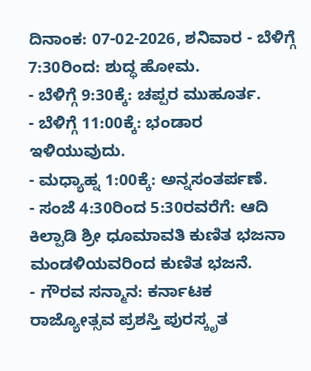ದಿನಾಂಕ: 07-02-2026, ಶನಿವಾರ - ಬೆಳಿಗ್ಗೆ 7:30ರಿಂದ: ಶುದ್ಧ ಹೋಮ.
- ಬೆಳಿಗ್ಗೆ 9:30ಕ್ಕೆ: ಚಪ್ಪರ ಮುಹೂರ್ತ.
- ಬೆಳಿಗ್ಗೆ 11:00ಕ್ಕೆ: ಭಂಡಾರ ಇಳಿಯುವುದು.
- ಮಧ್ಯಾಹ್ನ 1:00ಕ್ಕೆ: ಅನ್ನಸಂತರ್ಪಣೆ.
- ಸಂಜೆ 4:30ರಿಂದ 5:30ರವರೆಗೆ: ಆದಿ ಕಿಲ್ಪಾಡಿ ಶ್ರೀ ಧೂಮಾವತಿ ಕುಣಿತ ಭಜನಾ ಮಂಡಳಿಯವರಿಂದ ಕುಣಿತ ಭಜನೆ.
- ಗೌರವ ಸನ್ಮಾನ: ಕರ್ನಾಟಕ ರಾಜ್ಯೋತ್ಸವ ಪ್ರಶಸ್ತಿ ಪುರಸ್ಕೃತ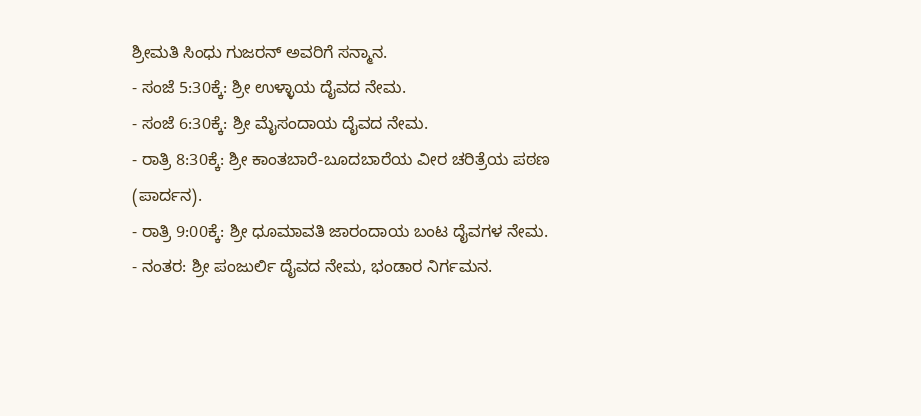ಶ್ರೀಮತಿ ಸಿಂಧು ಗುಜರನ್ ಅವರಿಗೆ ಸನ್ಮಾನ.
- ಸಂಜೆ 5:30ಕ್ಕೆ: ಶ್ರೀ ಉಳ್ಳಾಯ ದೈವದ ನೇಮ.
- ಸಂಜೆ 6:30ಕ್ಕೆ: ಶ್ರೀ ಮೈಸಂದಾಯ ದೈವದ ನೇಮ.
- ರಾತ್ರಿ 8:30ಕ್ಕೆ: ಶ್ರೀ ಕಾಂತಬಾರೆ-ಬೂದಬಾರೆಯ ವೀರ ಚರಿತ್ರೆಯ ಪಠಣ (ಪಾರ್ದನ).
- ರಾತ್ರಿ 9:00ಕ್ಕೆ: ಶ್ರೀ ಧೂಮಾವತಿ ಜಾರಂದಾಯ ಬಂಟ ದೈವಗಳ ನೇಮ.
- ನಂತರ: ಶ್ರೀ ಪಂಜುರ್ಲಿ ದೈವದ ನೇಮ, ಭಂಡಾರ ನಿರ್ಗಮನ.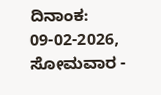ದಿನಾಂಕ: 09-02-2026, ಸೋಮವಾರ -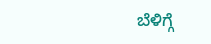ಬೆಳಿಗ್ಗೆ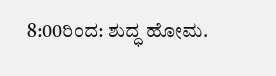8:00ರಿಂದ: ಶುದ್ಧ ಹೋಮ.